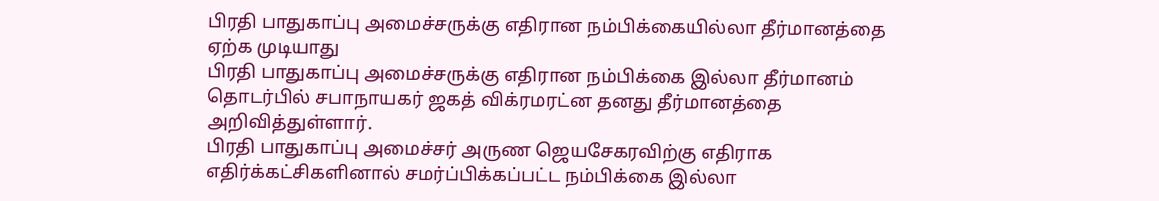பிரதி பாதுகாப்பு அமைச்சருக்கு எதிரான நம்பிக்கையில்லா தீர்மானத்தை ஏற்க முடியாது
பிரதி பாதுகாப்பு அமைச்சருக்கு எதிரான நம்பிக்கை இல்லா தீர்மானம் தொடர்பில் சபாநாயகர் ஜகத் விக்ரமரட்ன தனது தீர்மானத்தை அறிவித்துள்ளார்.
பிரதி பாதுகாப்பு அமைச்சர் அருண ஜெயசேகரவிற்கு எதிராக எதிர்க்கட்சிகளினால் சமர்ப்பிக்கப்பட்ட நம்பிக்கை இல்லா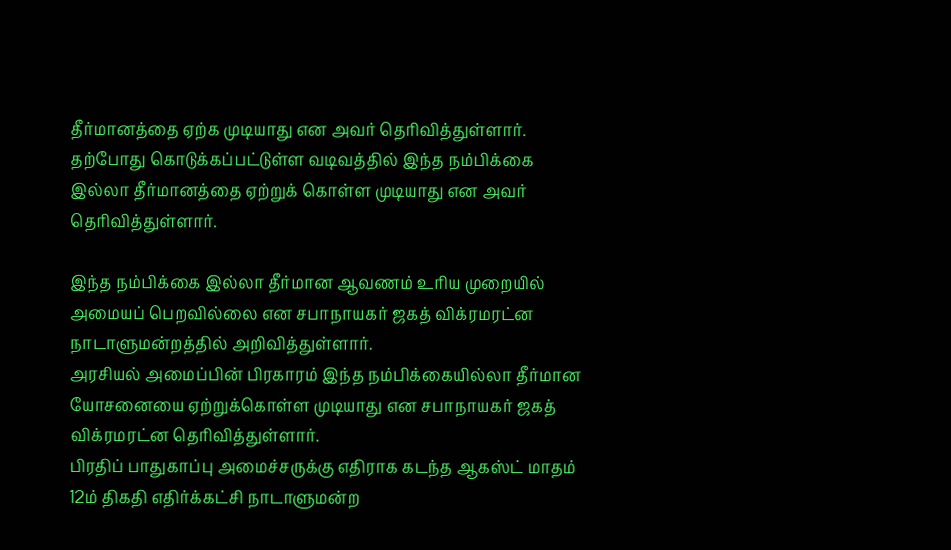தீர்மானத்தை ஏற்க முடியாது என அவர் தெரிவித்துள்ளார்.
தற்போது கொடுக்கப்பட்டுள்ள வடிவத்தில் இந்த நம்பிக்கை இல்லா தீர்மானத்தை ஏற்றுக் கொள்ள முடியாது என அவர் தெரிவித்துள்ளார்.

இந்த நம்பிக்கை இல்லா தீர்மான ஆவணம் உரிய முறையில் அமையப் பெறவில்லை என சபாநாயகர் ஜகத் விக்ரமரட்ன நாடாளுமன்றத்தில் அறிவித்துள்ளார்.
அரசியல் அமைப்பின் பிரகாரம் இந்த நம்பிக்கையில்லா தீர்மான யோசனையை ஏற்றுக்கொள்ள முடியாது என சபாநாயகர் ஜகத் விக்ரமரட்ன தெரிவித்துள்ளார்.
பிரதிப் பாதுகாப்பு அமைச்சருக்கு எதிராக கடந்த ஆகஸ்ட் மாதம் 12ம் திகதி எதிர்க்கட்சி நாடாளுமன்ற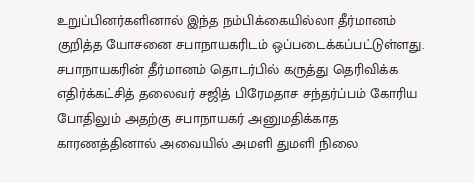உறுப்பினர்களினால் இந்த நம்பிக்கையில்லா தீர்மானம் குறித்த யோசனை சபாநாயகரிடம் ஒப்படைக்கப்பட்டுள்ளது.
சபாநாயகரின் தீர்மானம் தொடர்பில் கருத்து தெரிவிக்க எதிர்க்கட்சித் தலைவர் சஜித் பிரேமதாச சந்தர்ப்பம் கோரிய போதிலும் அதற்கு சபாநாயகர் அனுமதிக்காத காரணத்தினால் அவையில் அமளி துமளி நிலை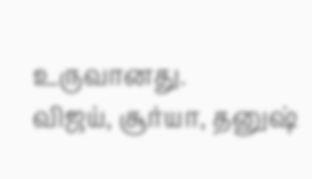உருவானது.
விஜய், சூர்யா, தனுஷ்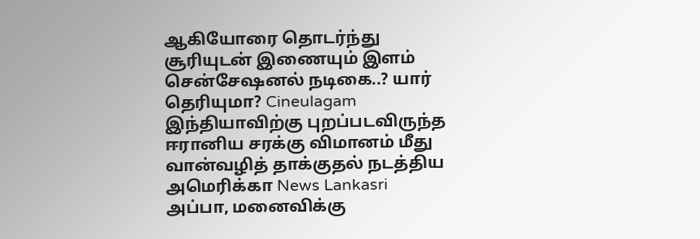ஆகியோரை தொடர்ந்து சூரியுடன் இணையும் இளம் சென்சேஷனல் நடிகை..? யார் தெரியுமா? Cineulagam
இந்தியாவிற்கு புறப்படவிருந்த ஈரானிய சரக்கு விமானம் மீது வான்வழித் தாக்குதல் நடத்திய அமெரிக்கா News Lankasri
அப்பா, மனைவிக்கு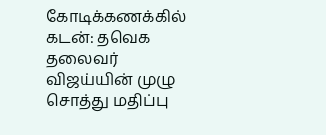கோடிக்கணக்கில் கடன்: தவெக தலைவர் விஜய்யின் முழு சொத்து மதிப்பு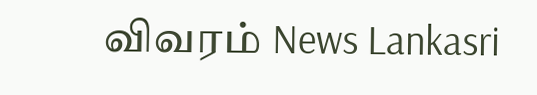விவரம் News Lankasri